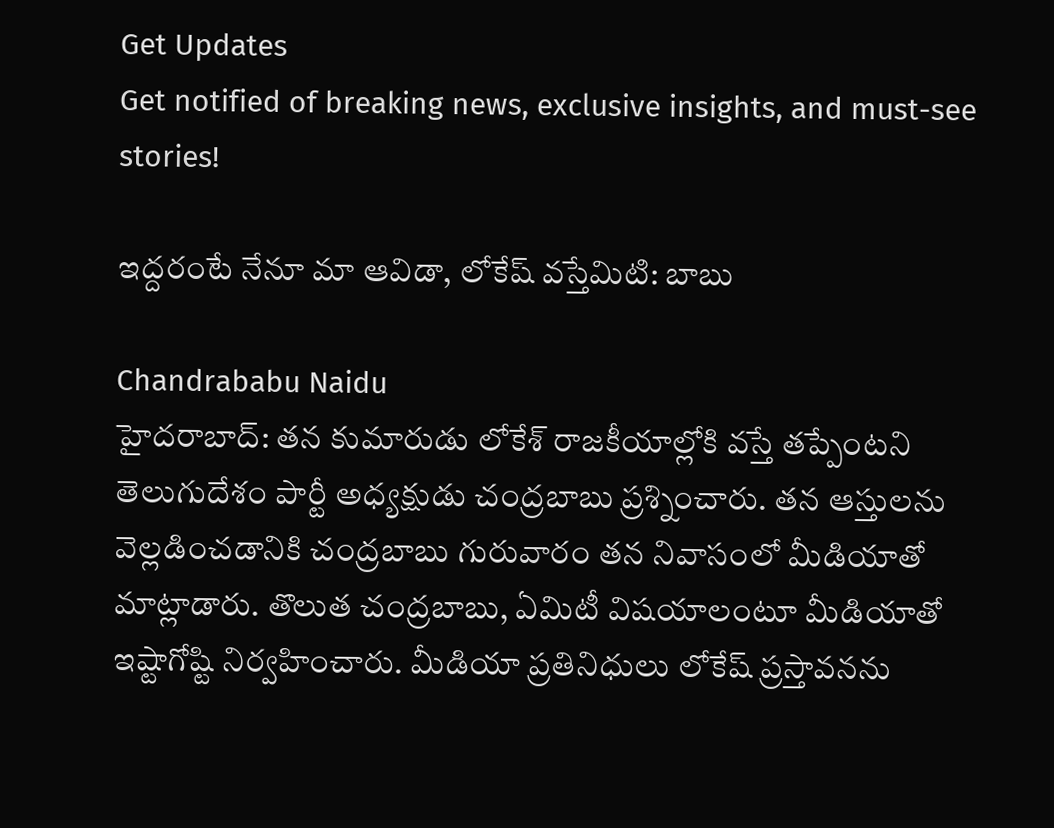Get Updates
Get notified of breaking news, exclusive insights, and must-see stories!

ఇద్దరంటే నేనూ మా ఆవిడా, లోకేష్ వస్తేమిటి: బాబు

Chandrababu Naidu
హైదరాబాద్: తన కుమారుడు లోకేశ్ రాజకీయాల్లోకి వస్తే తప్పేంటని తెలుగుదేశం పార్టీ అధ్యక్షుడు చంద్రబాబు ప్రశ్నించారు. తన ఆస్తులను వెల్లడించడానికి చంద్రబాబు గురువారం తన నివాసంలో మీడియాతో మాట్లాడారు. తొలుత చంద్రబాబు, ఏమిటీ విషయాలంటూ మీడియాతో ఇష్టాగోష్టి నిర్వహించారు. మీడియా ప్రతినిధులు లోకేష్ ప్రస్తావనను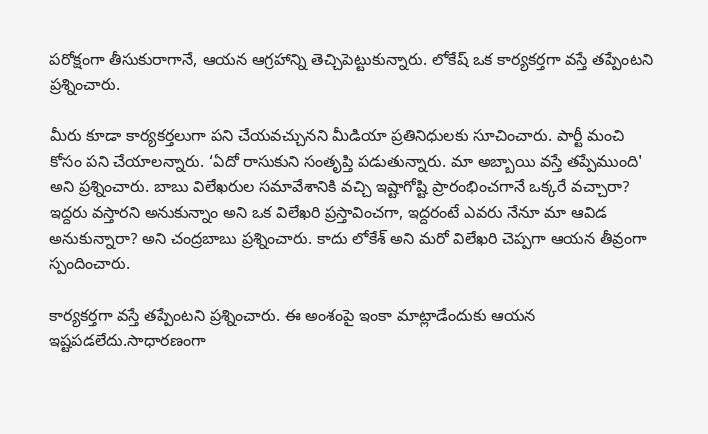పరోక్షంగా తీసుకురాగానే, ఆయన ఆగ్రహాన్ని తెచ్చిపెట్టుకున్నారు. లోకేష్ ఒక కార్యకర్తగా వస్తే తప్పేంటని ప్రశ్నించారు.

మీరు కూడా కార్యకర్తలుగా పని చేయవచ్చునని మీడియా ప్రతినిధులకు సూచించారు. పార్టీ మంచి కోసం పని చేయాలన్నారు. ‘ఏదో రాసుకుని సంతృప్తి పడుతున్నారు. మా అబ్బాయి వస్తే తప్పేముంది' అని ప్రశ్నించారు. బాబు విలేఖరుల సమావేశానికి వచ్చి ఇష్టాగోష్టి ప్రారంభించగానే ఒక్కరే వచ్చారా? ఇద్దరు వస్తారని అనుకున్నాం అని ఒక విలేఖరి ప్రస్తావించగా, ఇద్దరంటే ఎవరు నేనూ మా ఆవిడ అనుకున్నారా? అని చంద్రబాబు ప్రశ్నించారు. కాదు లోకేశ్ అని మరో విలేఖరి చెప్పగా ఆయన తీవ్రంగా స్పందించారు.

కార్యకర్తగా వస్తే తప్పేంటని ప్రశ్నించారు. ఈ అంశంపై ఇంకా మాట్లాడేందుకు ఆయన ఇష్టపడలేదు.సాధారణంగా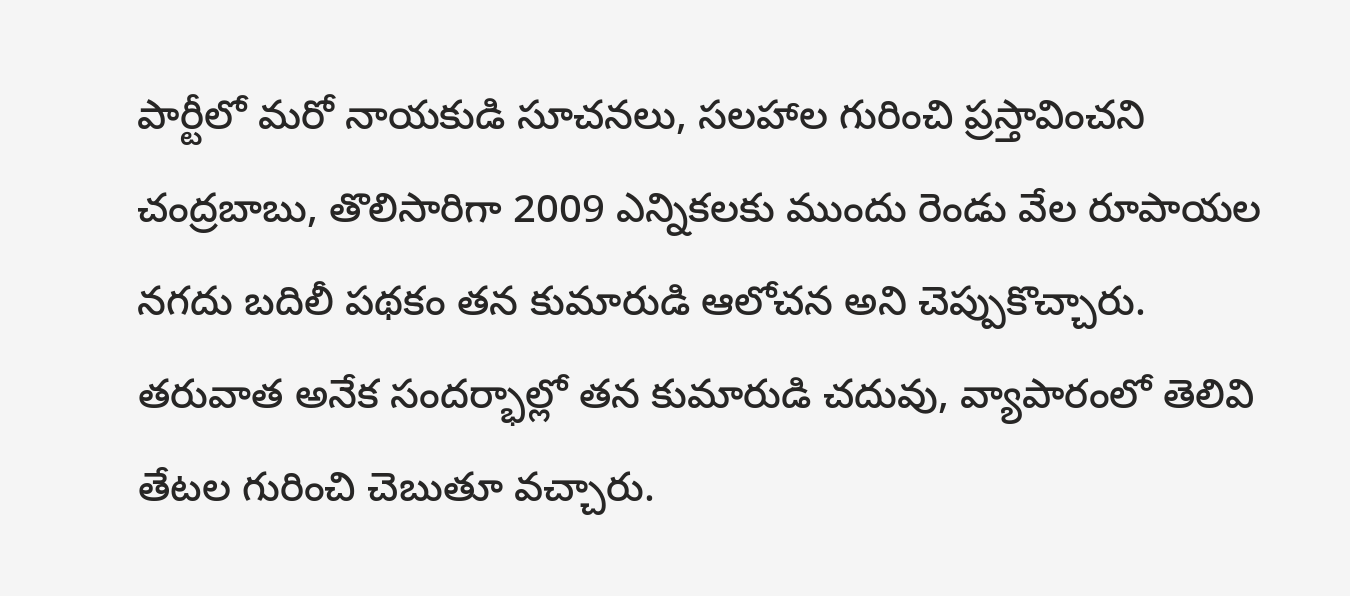పార్టీలో మరో నాయకుడి సూచనలు, సలహాల గురించి ప్రస్తావించని చంద్రబాబు, తొలిసారిగా 2009 ఎన్నికలకు ముందు రెండు వేల రూపాయల నగదు బదిలీ పథకం తన కుమారుడి ఆలోచన అని చెప్పుకొచ్చారు. తరువాత అనేక సందర్భాల్లో తన కుమారుడి చదువు, వ్యాపారంలో తెలివి తేటల గురించి చెబుతూ వచ్చారు.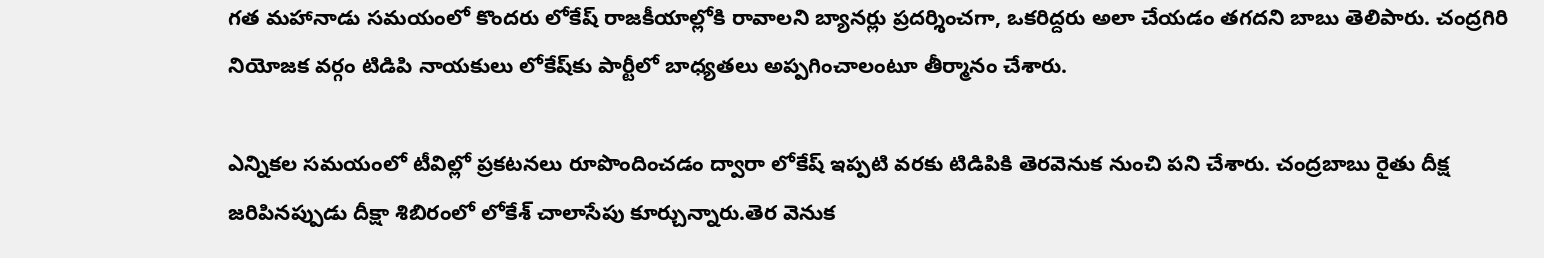గత మహానాడు సమయంలో కొందరు లోకేష్ రాజకీయాల్లోకి రావాలని బ్యానర్లు ప్రదర్శించగా, ఒకరిద్దరు అలా చేయడం తగదని బాబు తెలిపారు. చంద్రగిరి నియోజక వర్గం టిడిపి నాయకులు లోకేష్‌కు పార్టీలో బాధ్యతలు అప్పగించాలంటూ తీర్మానం చేశారు.

ఎన్నికల సమయంలో టీవిల్లో ప్రకటనలు రూపొందించడం ద్వారా లోకేష్ ఇప్పటి వరకు టిడిపికి తెరవెనుక నుంచి పని చేశారు. చంద్రబాబు రైతు దీక్ష జరిపినప్పుడు దీక్షా శిబిరంలో లోకేశ్ చాలాసేపు కూర్చున్నారు.తెర వెనుక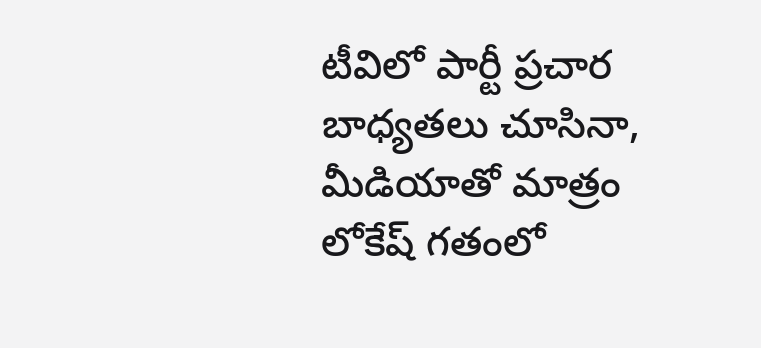టీవిలో పార్టీ ప్రచార బాధ్యతలు చూసినా, మీడియాతో మాత్రం లోకేష్ గతంలో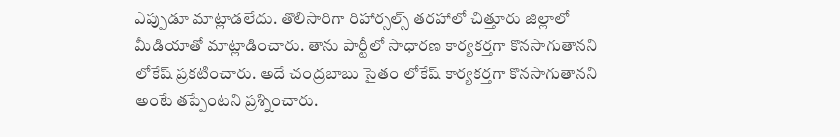ఎప్పుడూ మాట్లాడలేదు. తొలిసారిగా రిహార్సల్స్ తరహాలో చిత్తూరు జిల్లాలో మీడియాతో మాట్లాడించారు. తాను పార్టీలో సాధారణ కార్యకర్తగా కొనసాగుతానని లోకేష్ ప్రకటించారు. అదే చంద్రబాబు సైతం లోకేష్ కార్యకర్తగా కొనసాగుతానని అంటే తప్పేంటని ప్రశ్నించారు.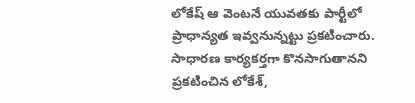లోకేష్ ఆ వెంటనే యువతకు పార్టీలో ప్రాధాన్యత ఇవ్వనున్నట్టు ప్రకటించారు. సాధారణ కార్యకర్తగా కొనసాగుతానని ప్రకటించిన లోకేశ్,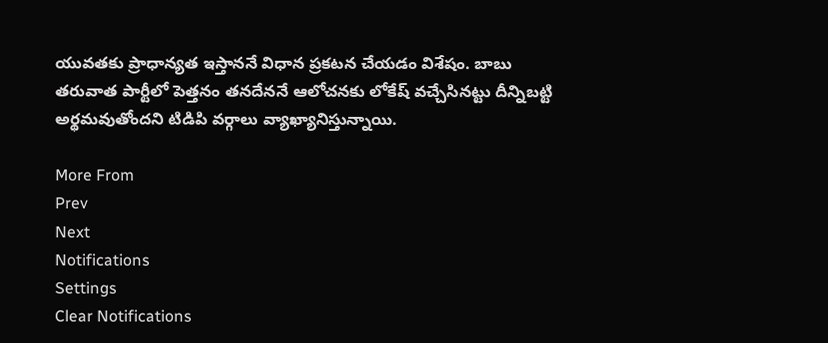యువతకు ప్రాధాన్యత ఇస్తాననే విధాన ప్రకటన చేయడం విశేషం. బాబు తరువాత పార్టీలో పెత్తనం తనదేననే ఆలోచనకు లోకేష్ వచ్చేసినట్టు దీన్నిబట్టి అర్థమవుతోందని టిడిపి వర్గాలు వ్యాఖ్యానిస్తున్నాయి.

More From
Prev
Next
Notifications
Settings
Clear Notifications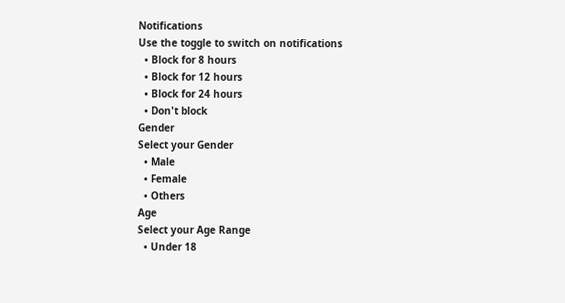Notifications
Use the toggle to switch on notifications
  • Block for 8 hours
  • Block for 12 hours
  • Block for 24 hours
  • Don't block
Gender
Select your Gender
  • Male
  • Female
  • Others
Age
Select your Age Range
  • Under 18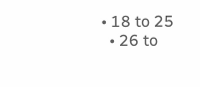• 18 to 25
  • 26 to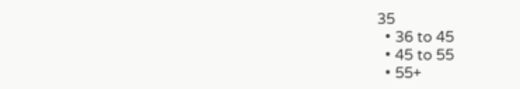35
  • 36 to 45
  • 45 to 55
  • 55+